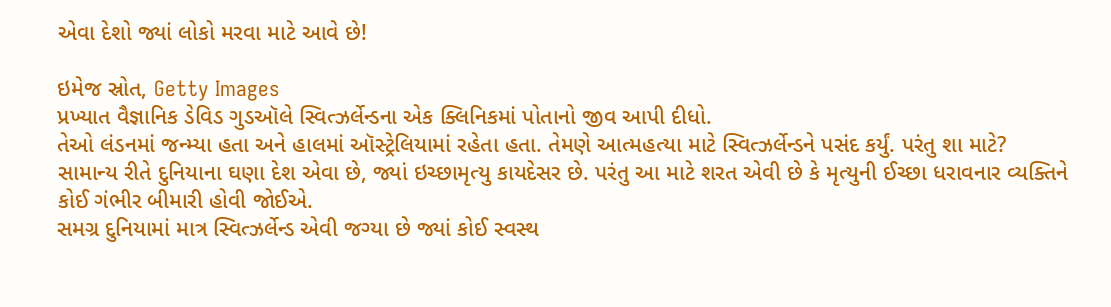એવા દેશો જ્યાં લોકો મરવા માટે આવે છે!

ઇમેજ સ્રોત, Getty Images
પ્રખ્યાત વૈજ્ઞાનિક ડેવિડ ગુડઑલે સ્વિત્ઝર્લેન્ડના એક ક્લિનિકમાં પોતાનો જીવ આપી દીધો.
તેઓ લંડનમાં જન્મ્યા હતા અને હાલમાં ઑસ્ટ્રેલિયામાં રહેતા હતા. તેમણે આત્મહત્યા માટે સ્વિત્ઝર્લેન્ડને પસંદ કર્યું. પરંતુ શા માટે?
સામાન્ય રીતે દુનિયાના ઘણા દેશ એવા છે, જ્યાં ઇચ્છામૃત્યુ કાયદેસર છે. પરંતુ આ માટે શરત એવી છે કે મૃત્યુની ઈચ્છા ધરાવનાર વ્યક્તિને કોઈ ગંભીર બીમારી હોવી જોઈએ.
સમગ્ર દુનિયામાં માત્ર સ્વિત્ઝર્લેન્ડ એવી જગ્યા છે જ્યાં કોઈ સ્વસ્થ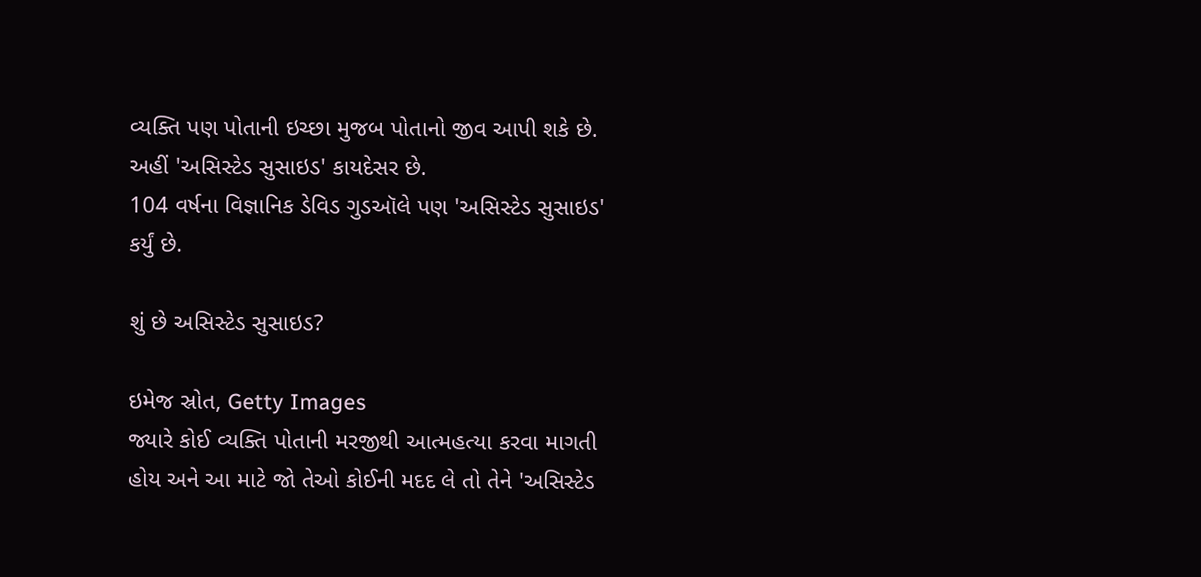વ્યક્તિ પણ પોતાની ઇચ્છા મુજબ પોતાનો જીવ આપી શકે છે. અહીં 'અસિસ્ટેડ સુસાઇડ' કાયદેસર છે.
104 વર્ષના વિજ્ઞાનિક ડેવિડ ગુડઑલે પણ 'અસિસ્ટેડ સુસાઇડ' કર્યું છે.

શું છે અસિસ્ટેડ સુસાઇડ?

ઇમેજ સ્રોત, Getty Images
જ્યારે કોઈ વ્યક્તિ પોતાની મરજીથી આત્મહત્યા કરવા માગતી હોય અને આ માટે જો તેઓ કોઈની મદદ લે તો તેને 'અસિસ્ટેડ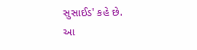સુસાઈડ' કહે છે.
આ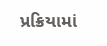પ્રક્રિયામાં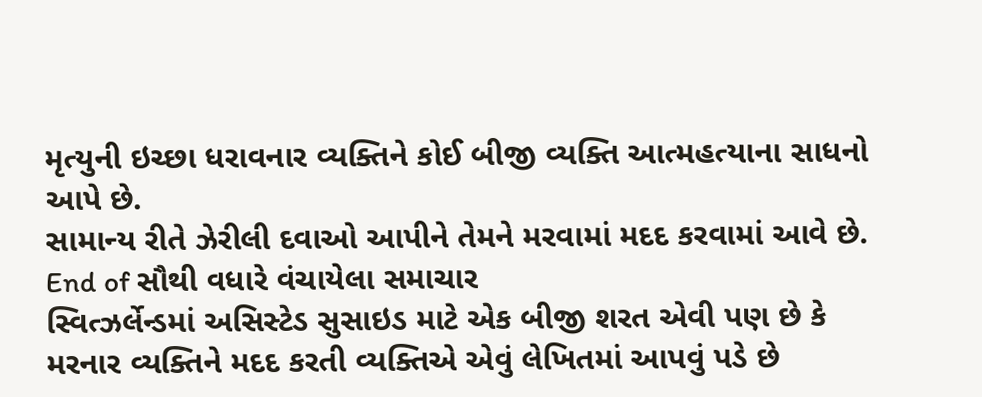મૃત્યુની ઇચ્છા ધરાવનાર વ્યક્તિને કોઈ બીજી વ્યક્તિ આત્મહત્યાના સાધનો આપે છે.
સામાન્ય રીતે ઝેરીલી દવાઓ આપીને તેમને મરવામાં મદદ કરવામાં આવે છે.
End of સૌથી વધારે વંચાયેલા સમાચાર
સ્વિત્ઝર્લેન્ડમાં અસિસ્ટેડ સુસાઇડ માટે એક બીજી શરત એવી પણ છે કે મરનાર વ્યક્તિને મદદ કરતી વ્યક્તિએ એવું લેખિતમાં આપવું પડે છે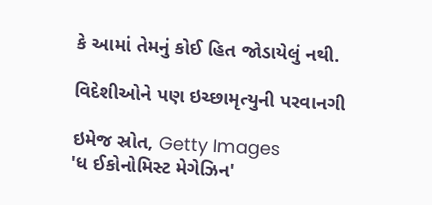કે આમાં તેમનું કોઈ હિત જોડાયેલું નથી.

વિદેશીઓને પણ ઇચ્છામૃત્યુની પરવાનગી

ઇમેજ સ્રોત, Getty Images
'ધ ઈકોનોમિસ્ટ મેગેઝિન'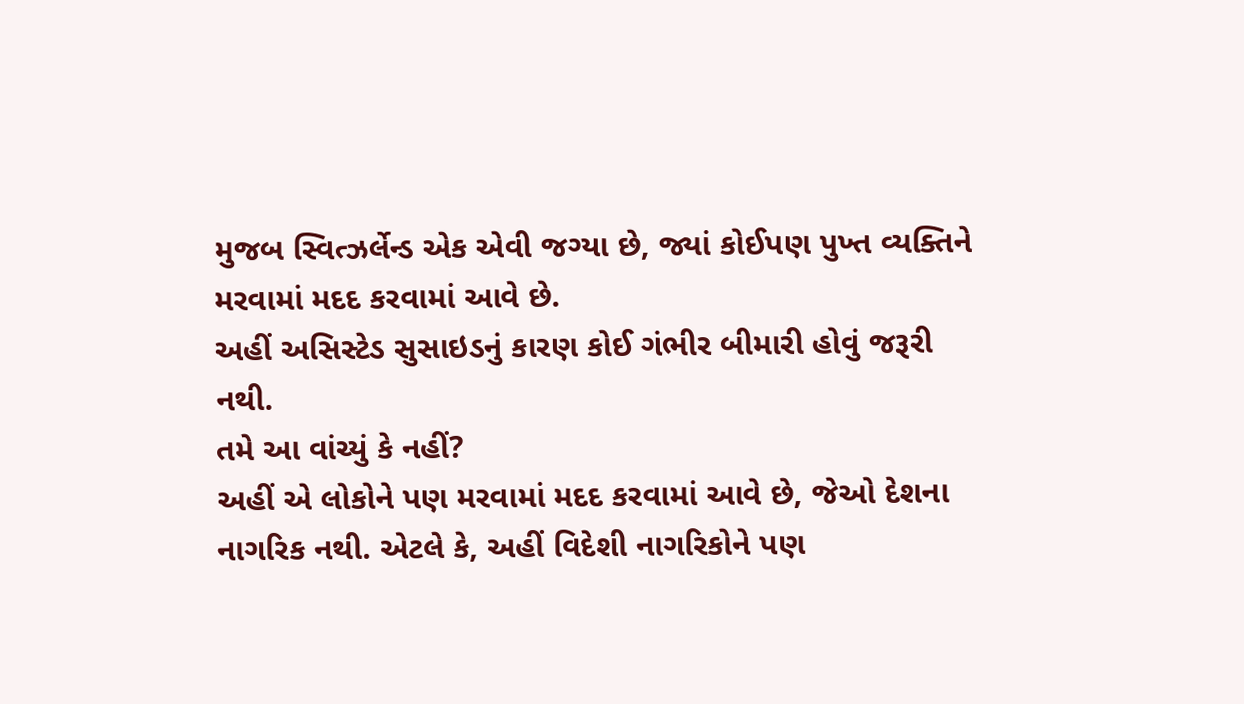મુજબ સ્વિત્ઝર્લેન્ડ એક એવી જગ્યા છે, જ્યાં કોઈપણ પુખ્ત વ્યક્તિને મરવામાં મદદ કરવામાં આવે છે.
અહીં અસિસ્ટેડ સુસાઇડનું કારણ કોઈ ગંભીર બીમારી હોવું જરૂરી નથી.
તમે આ વાંચ્યું કે નહીં?
અહીં એ લોકોને પણ મરવામાં મદદ કરવામાં આવે છે, જેઓ દેશના નાગરિક નથી. એટલે કે, અહીં વિદેશી નાગરિકોને પણ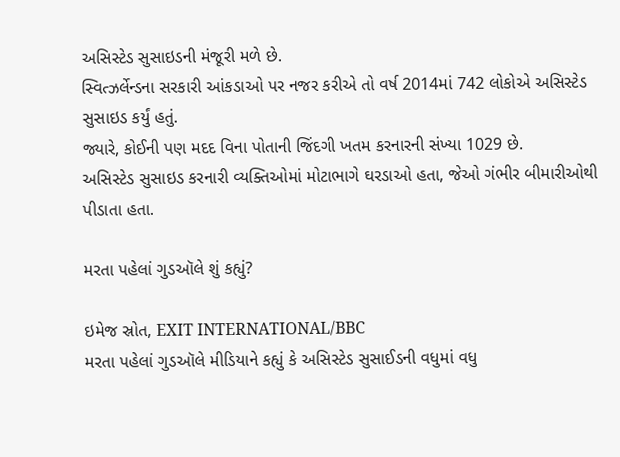અસિસ્ટેડ સુસાઇડની મંજૂરી મળે છે.
સ્વિત્ઝર્લેન્ડના સરકારી આંકડાઓ પર નજર કરીએ તો વર્ષ 2014માં 742 લોકોએ અસિસ્ટેડ સુસાઇડ કર્યું હતું.
જ્યારે, કોઈની પણ મદદ વિના પોતાની જિંદગી ખતમ કરનારની સંખ્યા 1029 છે.
અસિસ્ટેડ સુસાઇડ કરનારી વ્યક્તિઓમાં મોટાભાગે ઘરડાઓ હતા, જેઓ ગંભીર બીમારીઓથી પીડાતા હતા.

મરતા પહેલાં ગુડઑલે શું કહ્યું?

ઇમેજ સ્રોત, EXIT INTERNATIONAL/BBC
મરતા પહેલાં ગુડઑલે મીડિયાને કહ્યું કે અસિસ્ટેડ સુસાઈડની વધુમાં વધુ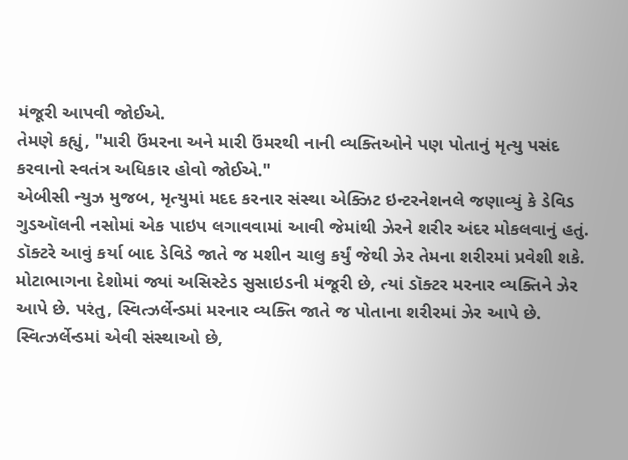મંજૂરી આપવી જોઈએ.
તેમણે કહ્યું, "મારી ઉંમરના અને મારી ઉંમરથી નાની વ્યક્તિઓને પણ પોતાનું મૃત્યુ પસંદ કરવાનો સ્વતંત્ર અધિકાર હોવો જોઈએ."
એબીસી ન્યુઝ મુજબ, મૃત્યુમાં મદદ કરનાર સંસ્થા એક્ઝિટ ઇન્ટરનેશનલે જણાવ્યું કે ડેવિડ ગુડઑલની નસોમાં એક પાઇપ લગાવવામાં આવી જેમાંથી ઝેરને શરીર અંદર મોકલવાનું હતું. ડૉક્ટરે આવું કર્યા બાદ ડેવિડે જાતે જ મશીન ચાલુ કર્યું જેથી ઝેર તેમના શરીરમાં પ્રવેશી શકે.
મોટાભાગના દેશોમાં જ્યાં અસિસ્ટેડ સુસાઇડની મંજૂરી છે, ત્યાં ડૉક્ટર મરનાર વ્યક્તિને ઝેર આપે છે. પરંતુ, સ્વિત્ઝર્લેન્ડમાં મરનાર વ્યક્તિ જાતે જ પોતાના શરીરમાં ઝેર આપે છે.
સ્વિત્ઝર્લેન્ડમાં એવી સંસ્થાઓ છે,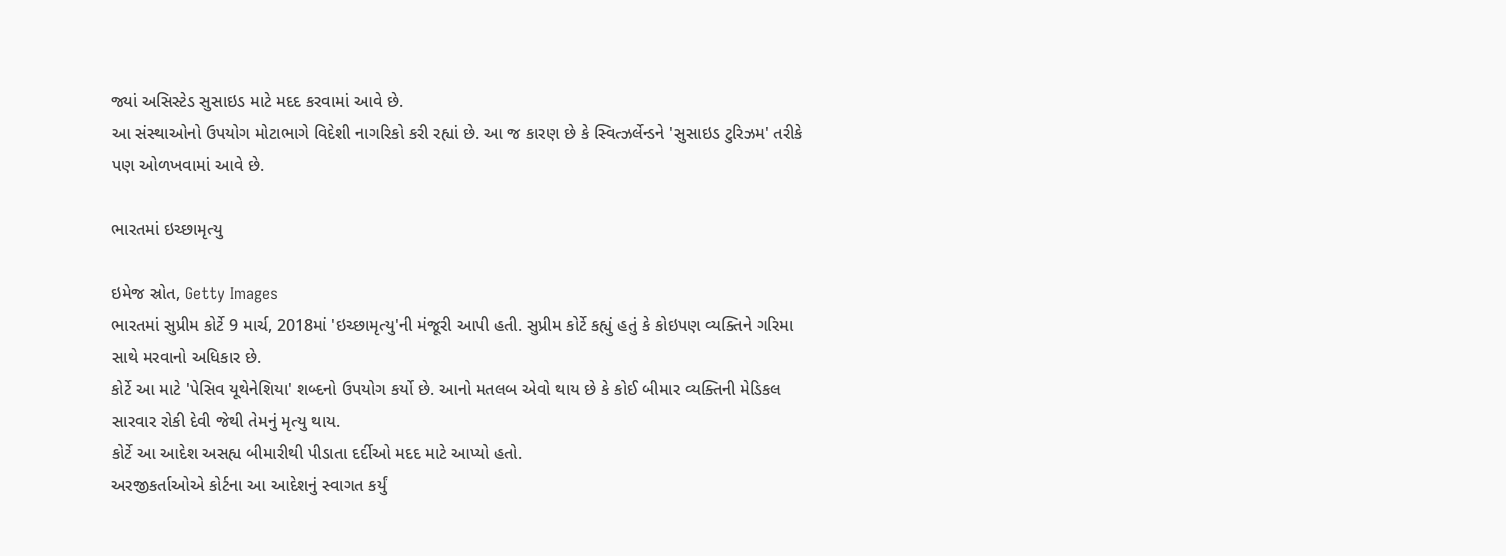જ્યાં અસિસ્ટેડ સુસાઇડ માટે મદદ કરવામાં આવે છે.
આ સંસ્થાઓનો ઉપયોગ મોટાભાગે વિદેશી નાગરિકો કરી રહ્યાં છે. આ જ કારણ છે કે સ્વિત્ઝર્લેન્ડને 'સુસાઇડ ટુરિઝમ' તરીકે પણ ઓળખવામાં આવે છે.

ભારતમાં ઇચ્છામૃત્યુ

ઇમેજ સ્રોત, Getty Images
ભારતમાં સુપ્રીમ કોર્ટે 9 માર્ચ, 2018માં 'ઇચ્છામૃત્યુ'ની મંજૂરી આપી હતી. સુપ્રીમ કોર્ટે કહ્યું હતું કે કોઇપણ વ્યક્તિને ગરિમા સાથે મરવાનો અધિકાર છે.
કોર્ટે આ માટે 'પેસિવ યૂથેનેશિયા' શબ્દનો ઉપયોગ કર્યો છે. આનો મતલબ એવો થાય છે કે કોઈ બીમાર વ્યક્તિની મેડિકલ સારવાર રોકી દેવી જેથી તેમનું મૃત્યુ થાય.
કોર્ટે આ આદેશ અસહ્ય બીમારીથી પીડાતા દર્દીઓ મદદ માટે આપ્યો હતો.
અરજીકર્તાઓએ કોર્ટના આ આદેશનું સ્વાગત કર્યું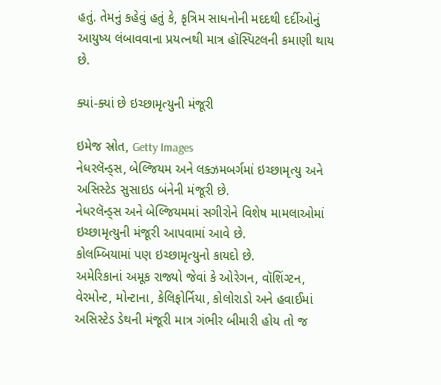હતું. તેમનું કહેવું હતું કે, કૃત્રિમ સાધનોની મદદથી દર્દીઓનું આયુષ્ય લંબાવવાના પ્રયત્નથી માત્ર હૉસ્પિટલની કમાણી થાય છે.

ક્યાં-ક્યાં છે ઇચ્છામૃત્યુની મંજૂરી

ઇમેજ સ્રોત, Getty Images
નેધરલૅન્ડ્સ, બેલ્જિયમ અને લક્ઝમબર્ગમાં ઇચ્છામૃત્યુ અને અસિસ્ટેડ સુસાઇડ બંનેની મંજૂરી છે.
નેધરલૅન્ડ્સ અને બેલ્જિયમમાં સગીરોને વિશેષ મામલાઓમાં ઇચ્છામૃત્યુની મંજૂરી આપવામાં આવે છે.
કોલમ્બિયામાં પણ ઇચ્છામૃત્યુનો કાયદો છે.
અમેરિકાનાં અમૂક રાજ્યો જેવાં કે ઓરેગન, વૉશિંગ્ટન, વેરમોન્ટ, મોન્ટાના, કેલિફોર્નિયા, કોલોરાડો અને હવાઈમાં અસિસ્ટેડ ડેથની મંજૂરી માત્ર ગંભીર બીમારી હોય તો જ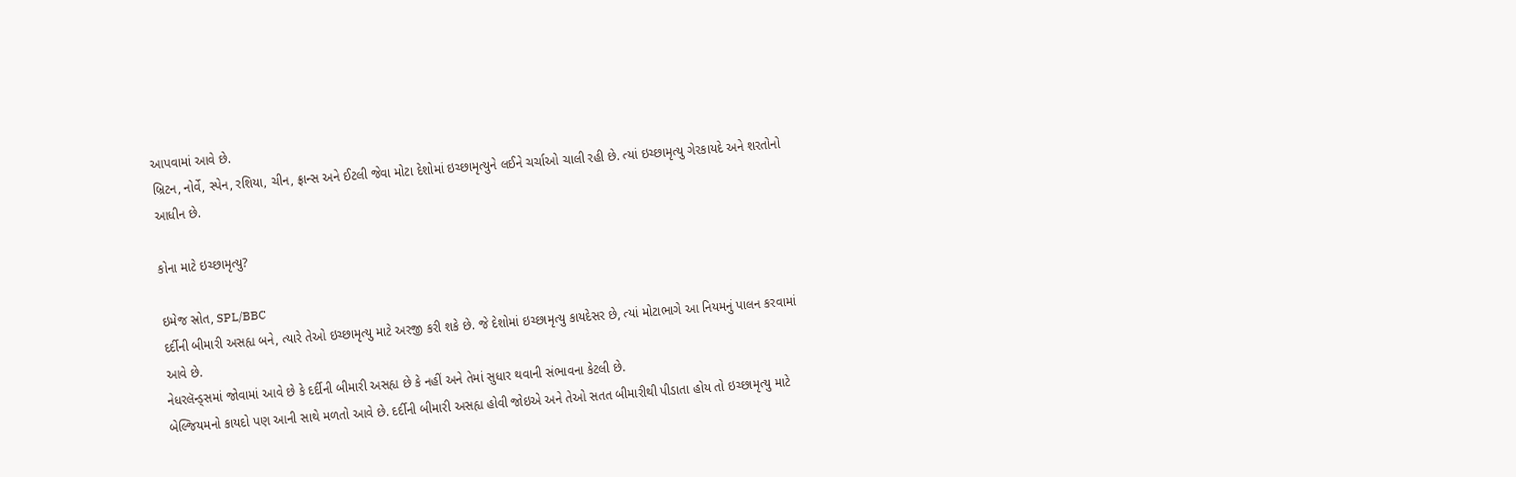આપવામાં આવે છે.
બ્રિટન, નોર્વે, સ્પેન, રશિયા, ચીન, ફ્રાન્સ અને ઈટલી જેવા મોટા દેશોમાં ઇચ્છામૃત્યુને લઈને ચર્ચાઓ ચાલી રહી છે. ત્યાં ઇચ્છામૃત્યુ ગેરકાયદે અને શરતોનો આધીન છે.

કોના માટે ઇચ્છામૃત્યુ?

ઇમેજ સ્રોત, SPL/BBC
દર્દીની બીમારી અસહ્ય બને, ત્યારે તેઓ ઇચ્છામૃત્યુ માટે અરજી કરી શકે છે. જે દેશોમાં ઇચ્છામૃત્યુ કાયદેસર છે, ત્યાં મોટાભાગે આ નિયમનું પાલન કરવામાં આવે છે.
નેધરલૅન્ડ્સમાં જોવામાં આવે છે કે દર્દીની બીમારી અસહ્ય છે કે નહીં અને તેમાં સુધાર થવાની સંભાવના કેટલી છે.
બેલ્જિયમનો કાયદો પણ આની સાથે મળતો આવે છે. દર્દીની બીમારી અસહ્ય હોવી જોઇએ અને તેઓ સતત બીમારીથી પીડાતા હોય તો ઇચ્છામૃત્યુ માટે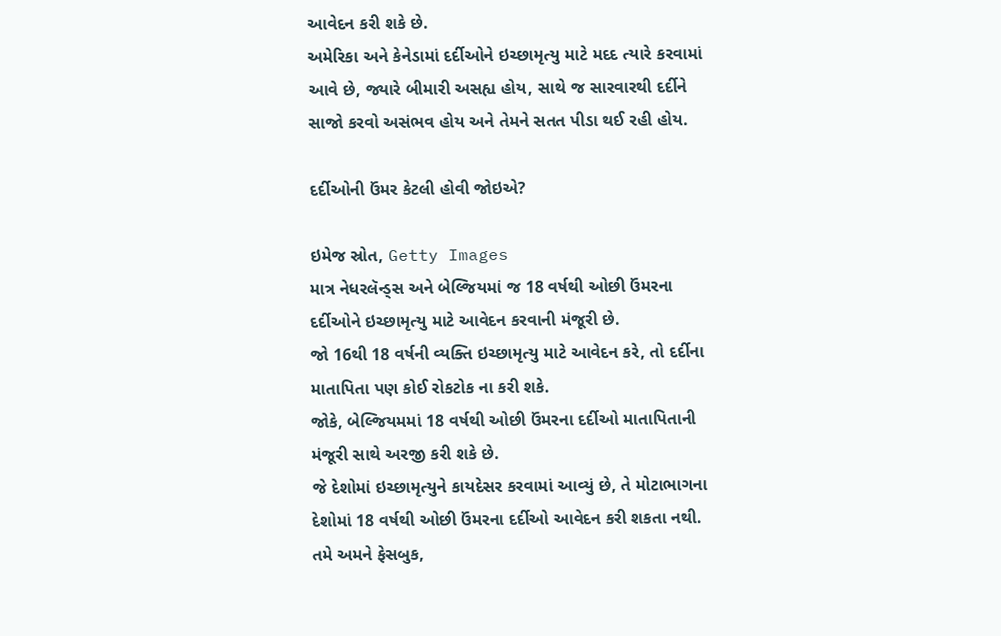આવેદન કરી શકે છે.
અમેરિકા અને કેનેડામાં દર્દીઓને ઇચ્છામૃત્યુ માટે મદદ ત્યારે કરવામાં આવે છે, જ્યારે બીમારી અસહ્ય હોય, સાથે જ સારવારથી દર્દીને સાજો કરવો અસંભવ હોય અને તેમને સતત પીડા થઈ રહી હોય.

દર્દીઓની ઉંમર કેટલી હોવી જોઇએ?

ઇમેજ સ્રોત, Getty Images
માત્ર નેધરલૅન્ડ્સ અને બેલ્જિયમાં જ 18 વર્ષથી ઓછી ઉંમરના દર્દીઓને ઇચ્છામૃત્યુ માટે આવેદન કરવાની મંજૂરી છે.
જો 16થી 18 વર્ષની વ્યક્તિ ઇચ્છામૃત્યુ માટે આવેદન કરે, તો દર્દીના માતાપિતા પણ કોઈ રોકટોક ના કરી શકે.
જોકે, બેલ્જિયમમાં 18 વર્ષથી ઓછી ઉંમરના દર્દીઓ માતાપિતાની મંજૂરી સાથે અરજી કરી શકે છે.
જે દેશોમાં ઇચ્છામૃત્યુને કાયદેસર કરવામાં આવ્યું છે, તે મોટાભાગના દેશોમાં 18 વર્ષથી ઓછી ઉંમરના દર્દીઓ આવેદન કરી શકતા નથી.
તમે અમને ફેસબુક,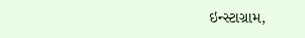ઇન્સ્ટાગ્રામ,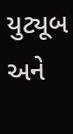યુટ્યૂબ અને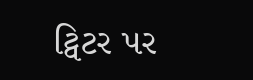ટ્વિટર પર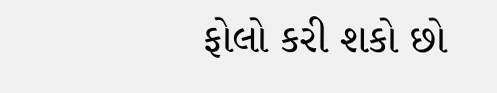ફોલો કરી શકો છો